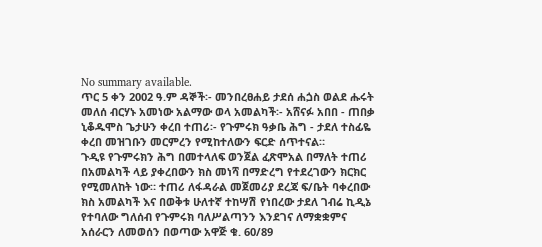No summary available.
ጥር 5 ቀን 2002 ዓ.ም ዳኞች፡- መንበረፀሐይ ታደሰ ሐጏስ ወልደ ሑሩት መለሰ ብርሃኑ አመነው አልማው ወላ አመልካች፡- አሸናፉ አበበ - ጠበቃ ኒቆዱሞስ ጌታሁን ቀረበ ተጠሪ፡- የጉምሩክ ዓቃቤ ሕግ - ታደለ ተስፊዬ ቀረበ መዝገቡን መርምረን የሚከተለውን ፍርድ ሰጥተናል።
ጉዲዩ የጉምሩክን ሕግ በመተላለፍ ወንጀል ፈጽሞአል በማለት ተጠሪ በአመልካች ላይ ያቀረበውን ክስ መነሻ በማድረግ የተደረገውን ክርክር የሚመለከት ነው። ተጠሪ ለፋዳራል መጀመሪያ ደረጃ ፍ/ቤት ባቀረበው ክስ አመልካች እና በወቅቱ ሁለተኛ ተከሣሽ የነበረው ታደለ ገብሬ ኪዲኔ የተባለው ግለሰብ የጉምሩክ ባለሥልጣንን እንደገና ለማቋቋምና አሰራርን ለመወሰን በወጣው አዋጅ ቁ. 60/89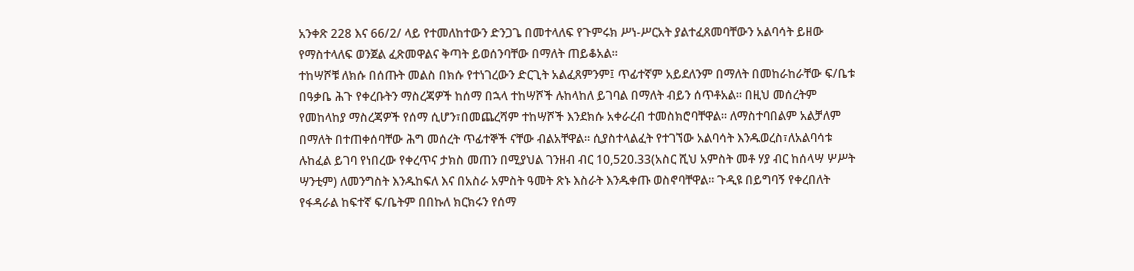አንቀጽ 228 እና 66/2/ ላይ የተመለከተውን ድንጋጌ በመተላለፍ የጉምሩክ ሥነ-ሥርአት ያልተፈጸመባቸውን አልባሳት ይዘው የማስተላለፍ ወንጀል ፈጽመዋልና ቅጣት ይወሰንባቸው በማለት ጠይቆአል።
ተከሣሾቹ ለክሱ በሰጡት መልስ በክሱ የተነገረውን ድርጊት አልፈጸምንም፤ ጥፊተኛም አይደለንም በማለት በመከራከራቸው ፍ/ቤቱ በዓቃቤ ሕጉ የቀረቡትን ማስረጃዎች ከሰማ በኋላ ተከሣሾች ሉከላከለ ይገባል በማለት ብይን ሰጥቶአል። በዚህ መሰረትም የመከላከያ ማስረጃዎች የሰማ ሲሆን፣በመጨረሻም ተከሣሾች እንደክሱ አቀራረብ ተመስክሮባቸዋል። ለማስተባበልም አልቻለም በማለት በተጠቀሰባቸው ሕግ መሰረት ጥፊተኞች ናቸው ብልአቸዋል። ሲያስተላልፈት የተገኘው አልባሳት እንዱወረስ፣ለአልባሳቱ ሉከፈል ይገባ የነበረው የቀረጥና ታክስ መጠን በሚያህል ገንዘብ ብር 10,520.33(አስር ሺህ አምስት መቶ ሃያ ብር ከሰላሣ ሦሥት ሣንቲም) ለመንግስት እንዱከፍለ እና በአስራ አምስት ዓመት ጽኑ እስራት እንዱቀጡ ወስኖባቸዋል። ጉዲዩ በይግባኝ የቀረበለት የፋዳራል ከፍተኛ ፍ/ቤትም በበኩለ ክርክሩን የሰማ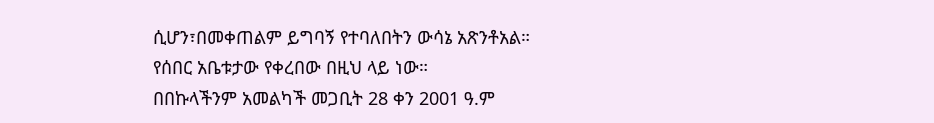ሲሆን፣በመቀጠልም ይግባኝ የተባለበትን ውሳኔ አጽንቶአል።
የሰበር አቤቱታው የቀረበው በዚህ ላይ ነው።
በበኩላችንም አመልካች መጋቢት 28 ቀን 2001 ዓ.ም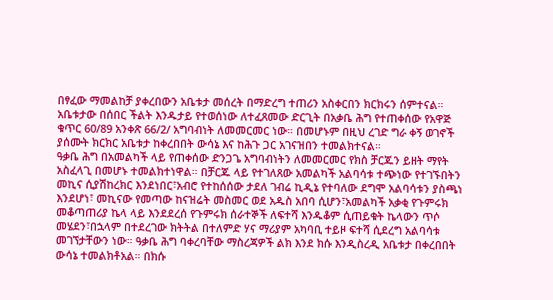በፃፈው ማመልከቻ ያቀረበውን አቤቱታ መሰረት በማድረግ ተጠሪን አስቀርበን ክርክሩን ሰምተናል። አቤቱታው በሰበር ችልት እንዱታይ የተወሰነው ለተፈጸመው ድርጊት በአቃቤ ሕግ የተጠቀሰው የአዋጅ ቁጥር 60/89 አንቀጽ 66/2/ አግባብነት ለመመርመር ነው። በመሆኑም በዚህ ረገድ ግራ ቀኝ ወገኖች ያሰሙት ክርክር አቤቱታ ከቀረበበት ውሳኔ እና ከሕጉ ጋር አገናዝበን ተመልክተናል።
ዓቃቤ ሕግ በአመልካች ላይ የጠቀሰው ድንጋጌ አግባብነትን ለመመርመር የክስ ቻርጁን ይዘት ማየት አስፈላጊ በመሆኑ ተመልክተነዋል። በቻርጁ ላይ የተገለጸው አመልካች አልባሳቱ ተጭነው የተገኙበትን መኪና ሲያሽከረክር እንደነበር፣አብሮ የተከሰሰው ታደለ ገብሬ ኪዲኔ የተባለው ደግሞ አልባሳቱን ያስጫነ እንደሆነ፣ መኪናው የመጣው ከናዝሬት መስመር ወደ አዱስ አበባ ሲሆን፣አመልካች አቃቂ የጉምሩክ መቆጣጠሪያ ኬላ ላይ እንደደረሰ የጉምሩክ ሰራተኞች ለፍተሻ እንዱቆም ሲጠይቁት ኬላውን ጥሶ መሄደን፣በኋላም በተደረገው ክትትል በተለምድ ሃና ማሪያም አካባቢ ተይዞ ፍተሻ ሲደረግ አልባሳቱ መገኘታቸውን ነው። ዓቃቤ ሕግ ባቀረባቸው ማስረጃዎች ልክ እንደ ክሱ እንዲስረዲ አቤቱታ በቀረበበት ውሳኔ ተመልክቶአል። በክሱ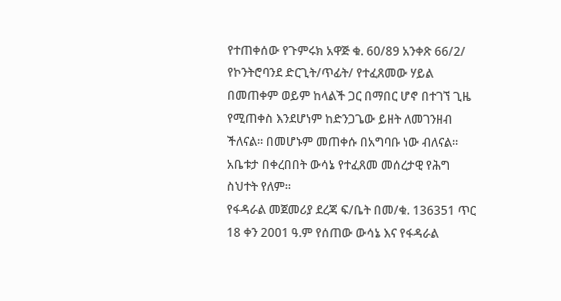የተጠቀሰው የጉምሩክ አዋጅ ቁ. 60/89 አንቀጽ 66/2/ የኮንትሮባንደ ድርጊት/ጥፊት/ የተፈጸመው ሃይል በመጠቀም ወይም ከላልች ጋር በማበር ሆኖ በተገኘ ጊዜ የሚጠቀስ እንደሆነም ከድንጋጌው ይዘት ለመገንዘብ ችለናል። በመሆኑም መጠቀሱ በአግባቡ ነው ብለናል። አቤቱታ በቀረበበት ውሳኔ የተፈጸመ መሰረታዊ የሕግ ስህተት የለም።
የፋዳራል መጀመሪያ ደረጃ ፍ/ቤት በመ/ቁ. 136351 ጥር 18 ቀን 2001 ዓ.ም የሰጠው ውሳኔ እና የፋዳራል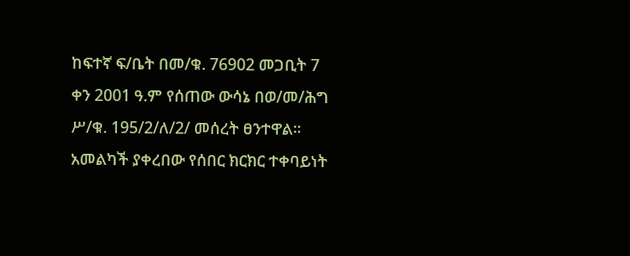ከፍተኛ ፍ/ቤት በመ/ቁ. 76902 መጋቢት 7 ቀን 2001 ዓ.ም የሰጠው ውሳኔ በወ/መ/ሕግ ሥ/ቁ. 195/2/ለ/2/ መሰረት ፀንተዋል።
አመልካች ያቀረበው የሰበር ክርክር ተቀባይነት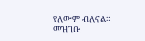የለውም ብለናል።
መዝገቡ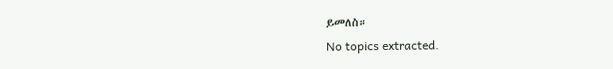ይመለስ።
No topics extracted.